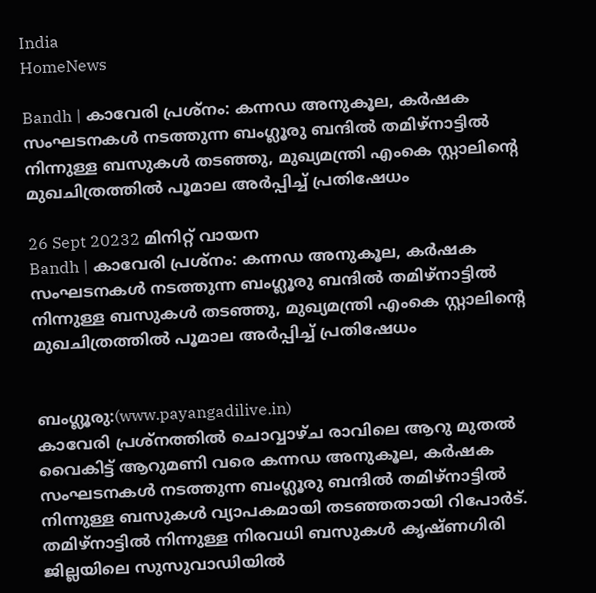India
HomeNews

Bandh | കാവേരി പ്രശ്‌നം: കന്നഡ അനുകൂല, കര്‍ഷക സംഘടനകള്‍ നടത്തുന്ന ബംഗ്ലൂരു ബന്ദില്‍ തമിഴ്‌നാട്ടില്‍ നിന്നുള്ള ബസുകള്‍ തടഞ്ഞു, മുഖ്യമന്ത്രി എംകെ സ്റ്റാലിന്റെ മുഖചിത്രത്തില്‍ പൂമാല അര്‍പ്പിച്ച് പ്രതിഷേധം

26 Sept 20232 മിനിറ്റ് വായന
Bandh | കാവേരി പ്രശ്‌നം: കന്നഡ അനുകൂല, കര്‍ഷക സംഘടനകള്‍ നടത്തുന്ന ബംഗ്ലൂരു ബന്ദില്‍ തമിഴ്‌നാട്ടില്‍ നിന്നുള്ള ബസുകള്‍ തടഞ്ഞു, മുഖ്യമന്ത്രി എംകെ സ്റ്റാലിന്റെ മുഖചിത്രത്തില്‍ പൂമാല അര്‍പ്പിച്ച് പ്രതിഷേധം


ബംഗ്ലൂരു:(www.payangadilive.in)
കാവേരി പ്രശ്‌നത്തില്‍ ചൊവ്വാഴ്ച രാവിലെ ആറു മുതല്‍ വൈകിട്ട് ആറുമണി വരെ കന്നഡ അനുകൂല, കര്‍ഷക സംഘടനകള്‍ നടത്തുന്ന ബംഗ്ലൂരു ബന്ദില്‍ തമിഴ്‌നാട്ടില്‍ നിന്നുള്ള ബസുകള്‍ വ്യാപകമായി തടഞ്ഞതായി റിപോര്‍ട്. തമിഴ്നാട്ടില്‍ നിന്നുള്ള നിരവധി ബസുകള്‍ കൃഷ്ണഗിരി ജില്ലയിലെ സുസുവാഡിയില്‍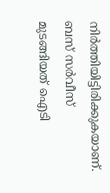നിര്‍ത്തിയിട്ടിരിക്കുകയാണ്. ബസ് സര്‍വീസ് മുടങ്ങിയത് ഐടി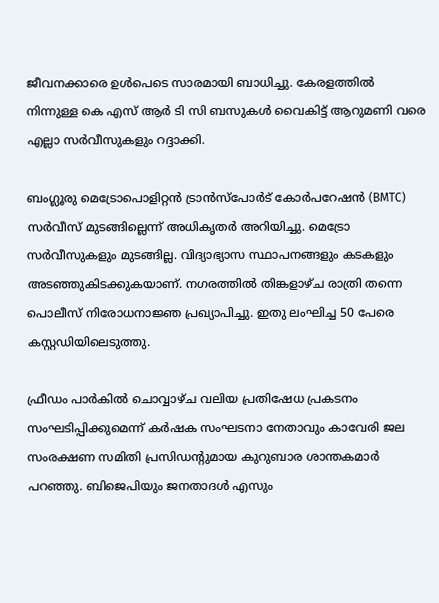ജീവനക്കാരെ ഉള്‍പെടെ സാരമായി ബാധിച്ചു. കേരളത്തില്‍ നിന്നുള്ള കെ എസ് ആര്‍ ടി സി ബസുകള്‍ വൈകിട്ട് ആറുമണി വരെ എല്ലാ സര്‍വീസുകളും റദ്ദാക്കി.

ബംഗ്ലൂരു മെട്രോപൊളിറ്റന്‍ ട്രാന്‍സ്പോര്‍ട് കോര്‍പറേഷന്‍ (BMTC) സര്‍വീസ് മുടങ്ങില്ലെന്ന് അധികൃതര്‍ അറിയിച്ചു. മെട്രോ സര്‍വീസുകളും മുടങ്ങില്ല. വിദ്യാഭ്യാസ സ്ഥാപനങ്ങളും കടകളും അടഞ്ഞുകിടക്കുകയാണ്. നഗരത്തില്‍ തിങ്കളാഴ്ച രാത്രി തന്നെ പൊലീസ് നിരോധനാജ്ഞ പ്രഖ്യാപിച്ചു. ഇതു ലംഘിച്ച 50 പേരെ കസ്റ്റഡിയിലെടുത്തു.

ഫ്രീഡം പാര്‍കില്‍ ചൊവ്വാഴ്ച വലിയ പ്രതിഷേധ പ്രകടനം സംഘടിപ്പിക്കുമെന്ന് കര്‍ഷക സംഘടനാ നേതാവും കാവേരി ജല സംരക്ഷണ സമിതി പ്രസിഡന്റുമായ കുറുബാര ശാന്തകമാര്‍ പറഞ്ഞു. ബിജെപിയും ജനതാദള്‍ എസും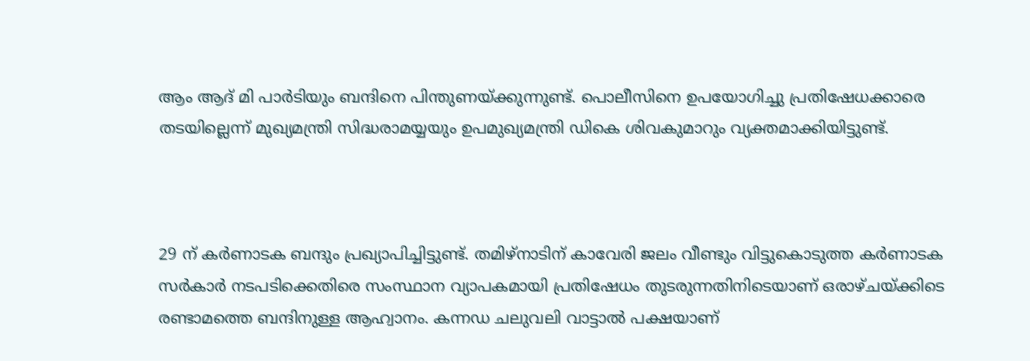ആം ആദ് മി പാര്‍ടിയും ബന്ദിനെ പിന്തുണയ്ക്കുന്നുണ്ട്. പൊലീസിനെ ഉപയോഗിച്ചു പ്രതിഷേധക്കാരെ തടയില്ലെന്ന് മുഖ്യമന്ത്രി സിദ്ധരാമയ്യയും ഉപമുഖ്യമന്ത്രി ഡികെ ശിവകുമാറും വ്യക്തമാക്കിയിട്ടുണ്ട്.



29 ന് കര്‍ണാടക ബന്ദും പ്രഖ്യാപിച്ചിട്ടുണ്ട്. തമിഴ്‌നാടിന് കാവേരി ജലം വീണ്ടും വിട്ടുകൊടുത്ത കര്‍ണാടക സര്‍കാര്‍ നടപടിക്കെതിരെ സംസ്ഥാന വ്യാപകമായി പ്രതിഷേധം തുടരുന്നതിനിടെയാണ് ഒരാഴ്ചയ്ക്കിടെ രണ്ടാമത്തെ ബന്ദിനുള്ള ആഹ്വാനം. കന്നഡ ചലുവലി വാട്ടാല്‍ പക്ഷയാണ്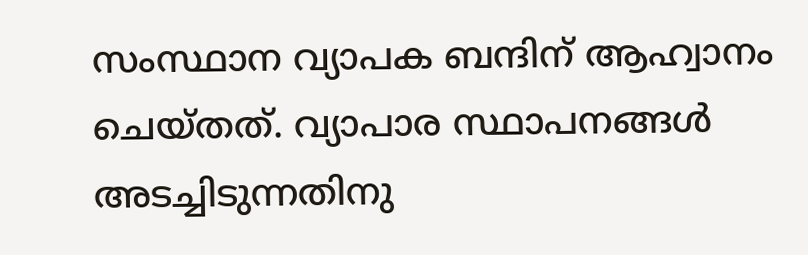സംസ്ഥാന വ്യാപക ബന്ദിന് ആഹ്വാനം ചെയ്തത്. വ്യാപാര സ്ഥാപനങ്ങള്‍ അടച്ചിടുന്നതിനു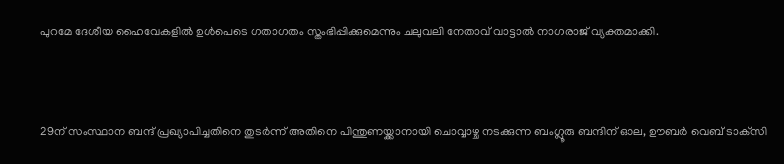പുറമേ ദേശീയ ഹൈവേകളില്‍ ഉള്‍പെടെ ഗതാഗതം സ്തംഭിപ്പിക്കുമെന്നും ചലുവലി നേതാവ് വാട്ടാല്‍ നാഗരാജ് വ്യക്തമാക്കി.



29ന് സംസ്ഥാന ബന്ദ് പ്രഖ്യാപിച്ചതിനെ തുടര്‍ന്ന് അതിനെ പിന്തുണയ്ക്കാനായി ചൊവ്വാഴ്ച നടക്കുന്ന ബംഗ്ലൂരു ബന്ദിന് ഓല, ഊബര്‍ വെബ് ടാക്‌സി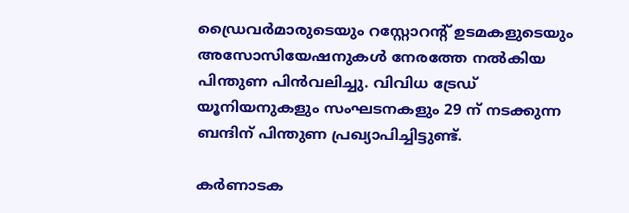ഡ്രൈവര്‍മാരുടെയും റസ്റ്റോറന്റ് ഉടമകളുടെയും അസോസിയേഷനുകള്‍ നേരത്തേ നല്‍കിയ പിന്തുണ പിന്‍വലിച്ചു. വിവിധ ട്രേഡ് യൂനിയനുകളും സംഘടനകളും 29 ന് നടക്കുന്ന ബന്ദിന് പിന്തുണ പ്രഖ്യാപിച്ചിട്ടുണ്ട്.

കര്‍ണാടക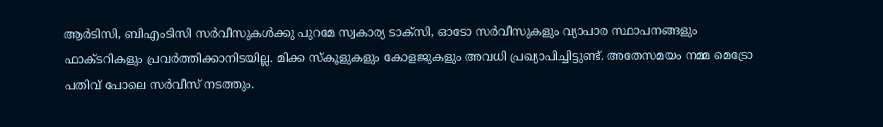ആര്‍ടിസി, ബിഎംടിസി സര്‍വീസുകള്‍ക്കു പുറമേ സ്വകാര്യ ടാക്‌സി, ഓടോ സര്‍വീസുകളും വ്യാപാര സ്ഥാപനങ്ങളും ഫാക്ടറികളും പ്രവര്‍ത്തിക്കാനിടയില്ല. മിക്ക സ്‌കൂളുകളും കോളജുകളും അവധി പ്രഖ്യാപിച്ചിട്ടുണ്ട്. അതേസമയം നമ്മ മെട്രോ പതിവ് പോലെ സര്‍വീസ് നടത്തും.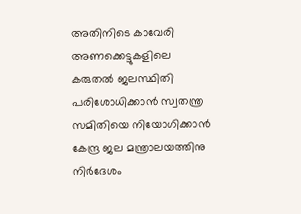അതിനിടെ കാവേരി അണക്കെട്ടുകളിലെ കരുതല്‍ ജലസ്ഥിതി പരിശോധിക്കാന്‍ സ്വതന്ത്ര സമിതിയെ നിയോഗിക്കാന്‍ കേന്ദ്ര ജല മന്ത്രാലയത്തിനു നിര്‍ദേശം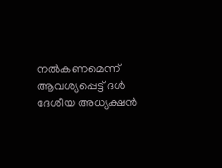നല്‍കണമെന്ന് ആവശ്യപ്പെട്ട് ദള്‍ ദേശീയ അധ്യക്ഷന്‍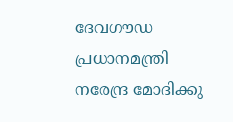ദേവഗൗഡ പ്രധാനമന്ത്രി നരേന്ദ്ര മോദിക്കു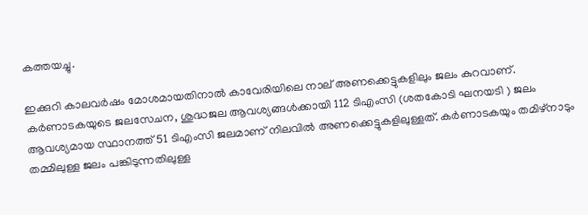കത്തയച്ചു.

ഇക്കുറി കാലവര്‍ഷം മോശമായതിനാല്‍ കാവേരിയിലെ നാല് അണക്കെട്ടുകളിലും ജലം കുറവാണ്. കര്‍ണാടകയുടെ ജലസേചന, ശുദ്ധജല ആവശ്യങ്ങള്‍ക്കായി 112 ടിഎംസി (ശതകോടി ഘനയടി ) ജലം ആവശ്യമായ സ്ഥാനത്ത് 51 ടിഎംസി ജലമാണ് നിലവില്‍ അണക്കെട്ടുകളിലുള്ളത്. കര്‍ണാടകയും തമിഴ്‌നാടും തമ്മിലുള്ള ജലം പങ്കിടുന്നതിലുള്ള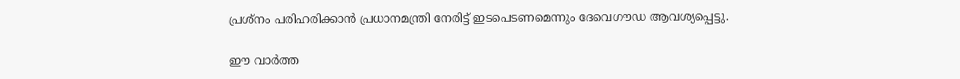പ്രശ്‌നം പരിഹരിക്കാന്‍ പ്രധാനമന്ത്രി നേരിട്ട് ഇടപെടണമെന്നും ദേവെഗൗഡ ആവശ്യപ്പെട്ടു.

ഈ വാർത്ത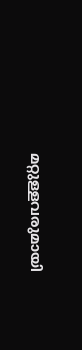മറ്റുള്ളവരുമായി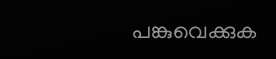പങ്കുവെക്കുക